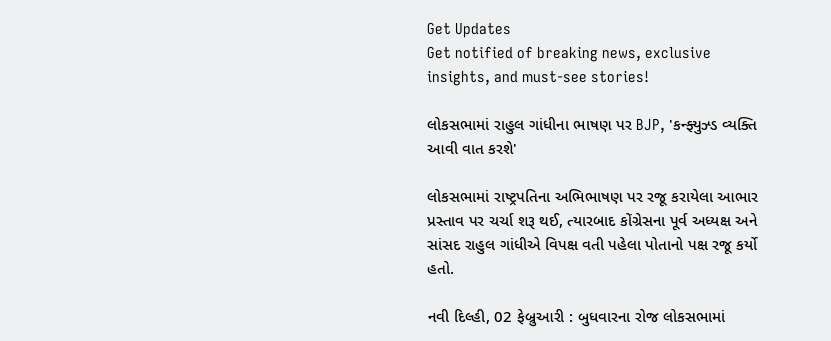Get Updates
Get notified of breaking news, exclusive insights, and must-see stories!

લોકસભામાં રાહુલ ગાંધીના ભાષણ પર BJP, 'કન્ફ્યુઝ્ડ વ્યક્તિ આવી વાત કરશે'

લોકસભામાં રાષ્ટ્રપતિના અભિભાષણ પર રજૂ કરાયેલા આભાર પ્રસ્તાવ પર ચર્ચા શરૂ થઈ, ત્યારબાદ કોંગ્રેસના પૂર્વ અધ્યક્ષ અને સાંસદ રાહુલ ગાંધીએ વિપક્ષ વતી પહેલા પોતાનો પક્ષ રજૂ કર્યો હતો.

નવી દિલ્હી, 02 ફેબ્રુઆરી : બુધવારના રોજ લોકસભામાં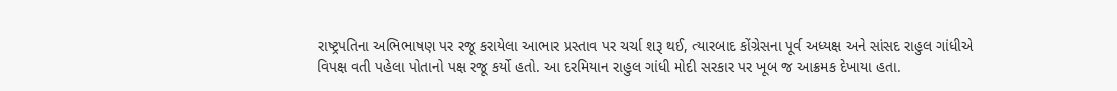રાષ્ટ્રપતિના અભિભાષણ પર રજૂ કરાયેલા આભાર પ્રસ્તાવ પર ચર્ચા શરૂ થઈ, ત્યારબાદ કોંગ્રેસના પૂર્વ અધ્યક્ષ અને સાંસદ રાહુલ ગાંધીએ વિપક્ષ વતી પહેલા પોતાનો પક્ષ રજૂ કર્યો હતો. આ દરમિયાન રાહુલ ગાંધી મોદી સરકાર પર ખૂબ જ આક્રમક દેખાયા હતા.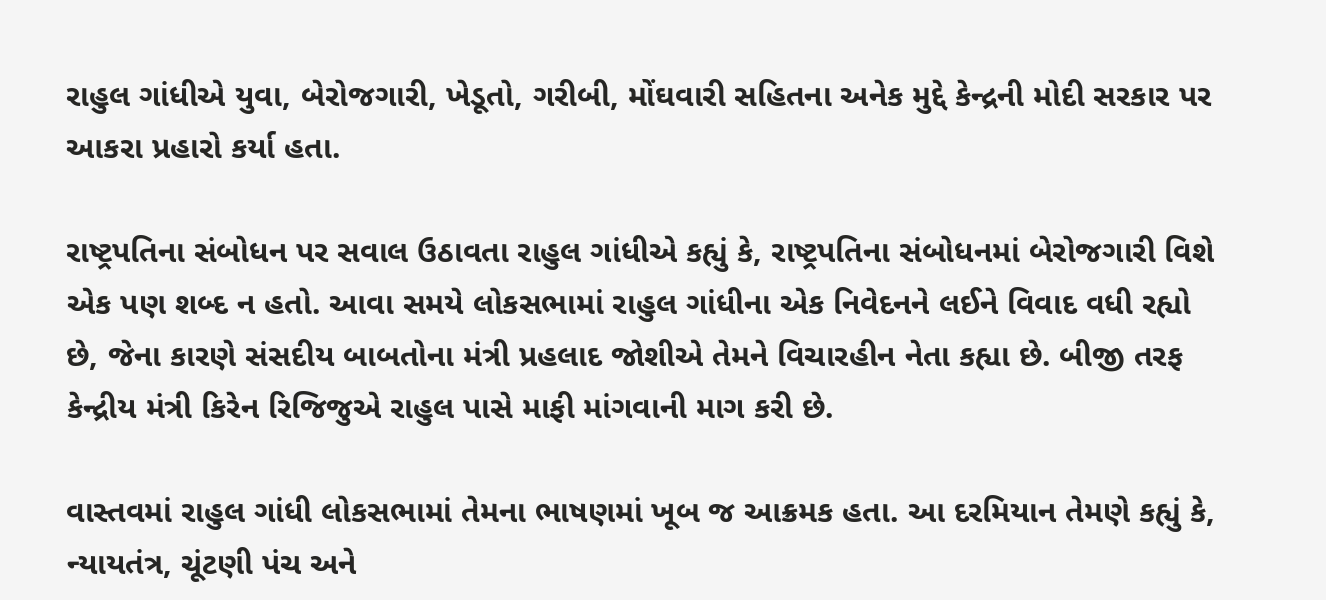રાહુલ ગાંધીએ યુવા, બેરોજગારી, ખેડૂતો, ગરીબી, મોંઘવારી સહિતના અનેક મુદ્દે કેન્દ્રની મોદી સરકાર પર આકરા પ્રહારો કર્યા હતા.

રાષ્ટ્રપતિના સંબોધન પર સવાલ ઉઠાવતા રાહુલ ગાંધીએ કહ્યું કે, રાષ્ટ્રપતિના સંબોધનમાં બેરોજગારી વિશે એક પણ શબ્દ ન હતો. આવા સમયે લોકસભામાં રાહુલ ગાંધીના એક નિવેદનને લઈને વિવાદ વધી રહ્યો છે, જેના કારણે સંસદીય બાબતોના મંત્રી પ્રહલાદ જોશીએ તેમને વિચારહીન નેતા કહ્યા છે. બીજી તરફ કેન્દ્રીય મંત્રી કિરેન રિજિજુએ રાહુલ પાસે માફી માંગવાની માગ કરી છે.

વાસ્તવમાં રાહુલ ગાંધી લોકસભામાં તેમના ભાષણમાં ખૂબ જ આક્રમક હતા. આ દરમિયાન તેમણે કહ્યું કે, ન્યાયતંત્ર, ચૂંટણી પંચ અને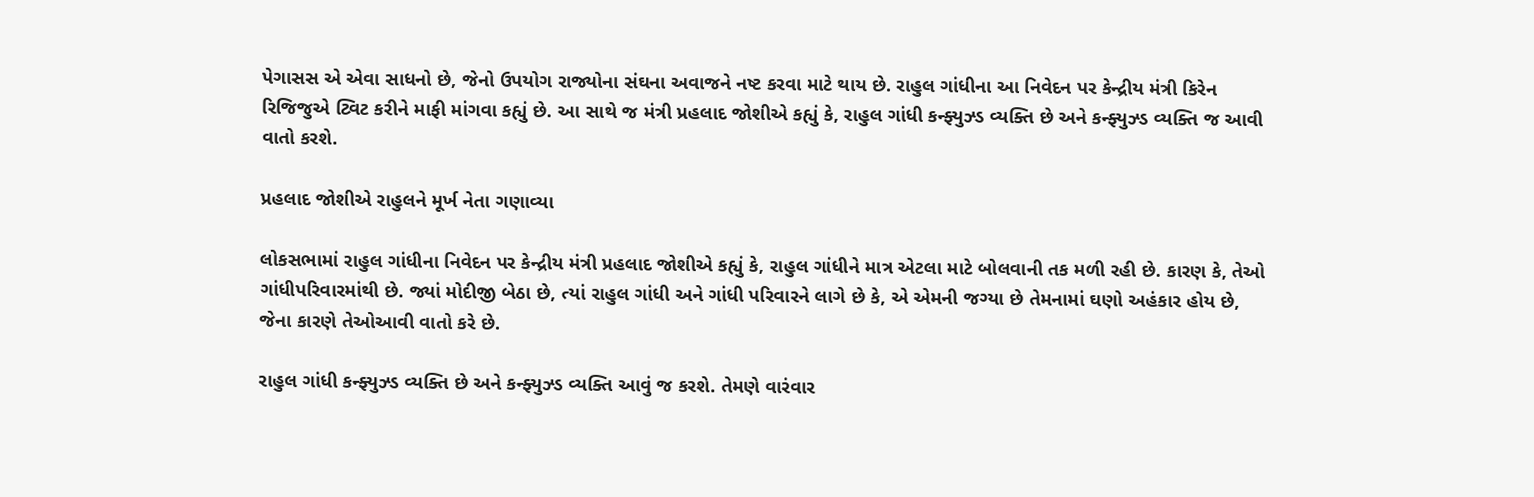પેગાસસ એ એવા સાધનો છે, જેનો ઉપયોગ રાજ્યોના સંઘના અવાજને નષ્ટ કરવા માટે થાય છે. રાહુલ ગાંધીના આ નિવેદન પર કેન્દ્રીય મંત્રી કિરેન રિજિજુએ ટ્વિટ કરીને માફી માંગવા કહ્યું છે. આ સાથે જ મંત્રી પ્રહલાદ જોશીએ કહ્યું કે, રાહુલ ગાંધી કન્ફ્યુઝ્ડ વ્યક્તિ છે અને કન્ફ્યુઝ્ડ વ્યક્તિ જ આવી વાતો કરશે.

પ્રહલાદ જોશીએ રાહુલને મૂર્ખ નેતા ગણાવ્યા

લોકસભામાં રાહુલ ગાંધીના નિવેદન પર કેન્દ્રીય મંત્રી પ્રહલાદ જોશીએ કહ્યું કે, રાહુલ ગાંધીને માત્ર એટલા માટે બોલવાની તક મળી રહી છે. કારણ કે, તેઓ ગાંધીપરિવારમાંથી છે. જ્યાં મોદીજી બેઠા છે, ત્યાં રાહુલ ગાંધી અને ગાંધી પરિવારને લાગે છે કે, એ એમની જગ્યા છે તેમનામાં ઘણો અહંકાર હોય છે, જેના કારણે તેઓઆવી વાતો કરે છે.

રાહુલ ગાંધી કન્ફ્યુઝ્ડ વ્યક્તિ છે અને કન્ફ્યુઝ્ડ વ્યક્તિ આવું જ કરશે. તેમણે વારંવાર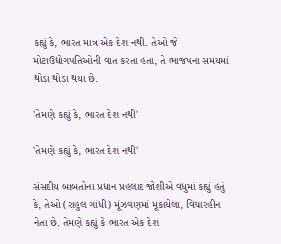કહ્યું કે, ભારત માત્ર એક દેશ નથી. તેઓ જે મોટાઉદ્યોગપતિઓની વાત કરતા હતા, તે ભાજપના સમયમાં થોડા થોડા થયા છે.

'તેમણે કહ્યું કે, ભારત દેશ નથી'

'તેમણે કહ્યું કે, ભારત દેશ નથી'

સંસદીય બાબતોના પ્રધાન પ્રહલાદ જોશીએ વધુમાં કહ્યું હતું કે, તેઓ (રાહુલ ગાંધી) મૂંઝવણમાં મૂકાયેલા, વિચારહીન નેતા છે. તેમણે કહ્યું કે ભારત એક દેશ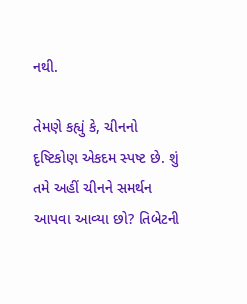નથી.

તેમણે કહ્યું કે, ચીનનો દૃષ્ટિકોણ એકદમ સ્પષ્ટ છે. શું તમે અહીં ચીનને સમર્થન આપવા આવ્યા છો? તિબેટની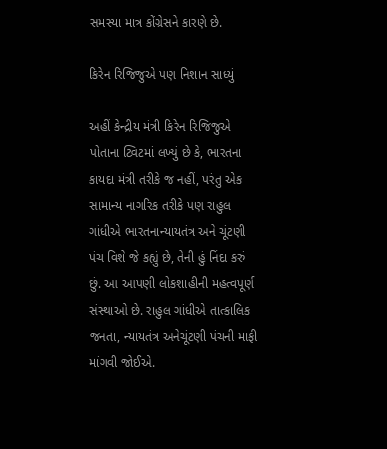સમસ્યા માત્ર કોંગ્રેસને કારણે છે.

કિરેન રિજિજુએ પણ નિશાન સાધ્યું

અહીં કેન્દ્રીય મંત્રી કિરેન રિજિજુએ પોતાના ટ્વિટમાં લખ્યું છે કે, ભારતના કાયદા મંત્રી તરીકે જ નહીં, પરંતુ એક સામાન્ય નાગરિક તરીકે પણ રાહુલ ગાંધીએ ભારતનાન્યાયતંત્ર અને ચૂંટણી પંચ વિશે જે કહ્યું છે, તેની હું નિંદા કરું છું. આ આપણી લોકશાહીની મહત્વપૂર્ણ સંસ્થાઓ છે. રાહુલ ગાંધીએ તાત્કાલિક જનતા, ન્યાયતંત્ર અનેચૂંટણી પંચની માફી માંગવી જોઈએ.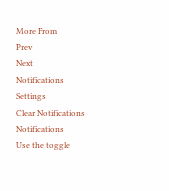More From
Prev
Next
Notifications
Settings
Clear Notifications
Notifications
Use the toggle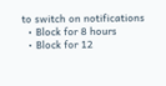to switch on notifications
  • Block for 8 hours
  • Block for 12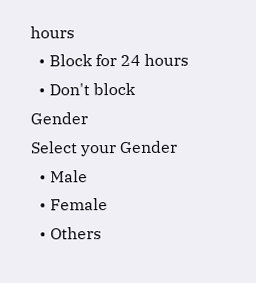hours
  • Block for 24 hours
  • Don't block
Gender
Select your Gender
  • Male
  • Female
  • Others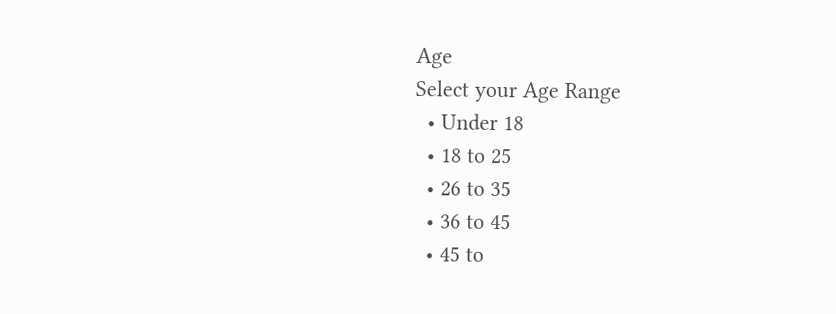Age
Select your Age Range
  • Under 18
  • 18 to 25
  • 26 to 35
  • 36 to 45
  • 45 to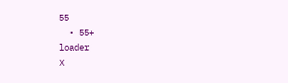55
  • 55+
loader
X